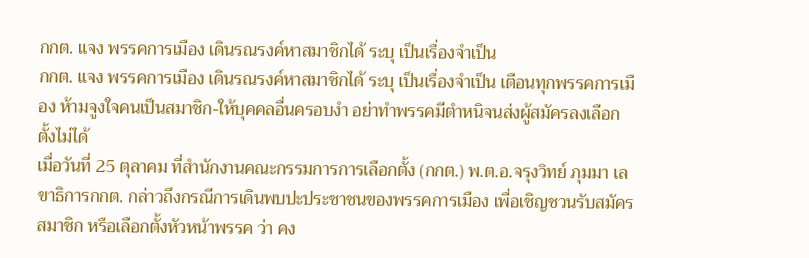กกต. แจง พรรคการเมือง เดินรณรงค์หาสมาชิกได้ ระบุ เป็นเรื่องจำเป็น
กกต. แจง พรรคการเมือง เดินรณรงค์หาสมาชิกได้ ระบุ เป็นเรื่องจำเป็น เตือนทุกพรรคการเมือง ห้ามจูงใจคนเป็นสมาชิก-ให้บุคคลอื่นครอบงำ อย่าทำพรรคมีตำหนิจนส่งผู้สมัครลงเลือกตั้งไม่ได้
เมื่อวันที่ 25 ตุลาคม ที่สำนักงานคณะกรรมการการเลือกตั้ง (กกต.) พ.ต.อ.จรุงวิทย์ ภุมมา เลขาธิการกกต. กล่าวถึงกรณีการเดินพบปะประชาชนของพรรคการเมือง เพื่อเชิญชวนรับสมัครสมาชิก หรือเลือกตั้งหัวหน้าพรรค ว่า คง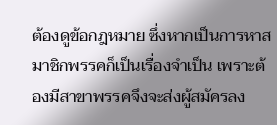ต้องดูข้อกฎหมาย ซึ่งหากเป็นการหาสมาชิกพรรคก็เป็นเรื่องจำเป็น เพราะต้องมีสาขาพรรคจึงจะส่งผู้สมัครลง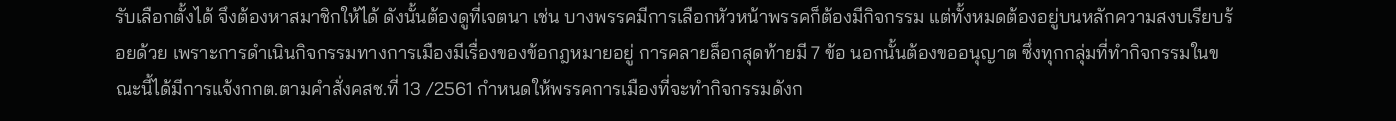รับเลือกตั้งได้ จึงต้องหาสมาชิกให้ได้ ดังนั้นต้องดูที่เจตนา เช่น บางพรรคมีการเลือกหัวหน้าพรรคก็ต้องมีกิจกรรม แต่ทั้งหมดต้องอยู่บนหลักความสงบเรียบร้อยด้วย เพราะการดำเนินกิจกรรมทางการเมืองมีเรื่องของข้อกฎหมายอยู่ การคลายล็อกสุดท้ายมี 7 ข้อ นอกนั้นต้องขออนุญาต ซึ่งทุกกลุ่มที่ทำกิจกรรมในขณะนี้ได้มีการแจ้งกกต.ตามคำสั่งคสช.ที่ 13 /2561 กำหนดให้พรรคการเมืองที่จะทำกิจกรรมดังก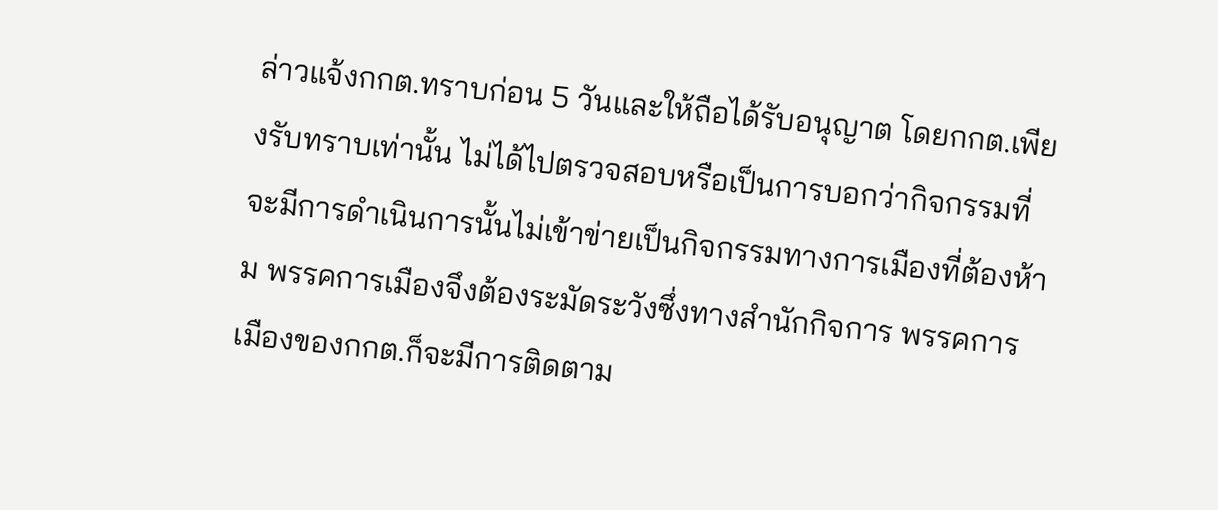ล่าวแจ้งกกต.ทราบก่อน 5 วันและให้ถือได้รับอนุญาต โดยกกต.เพียงรับทราบเท่านั้น ไม่ได้ไปตรวจสอบหรือเป็นการบอกว่ากิจกรรมที่จะมีการดำเนินการนั้นไม่เข้าข่ายเป็นกิจกรรมทางการเมืองที่ต้องห้าม พรรคการเมืองจึงต้องระมัดระวังซึ่งทางสำนักกิจการ พรรคการเมืองของกกต.ก็จะมีการติดตาม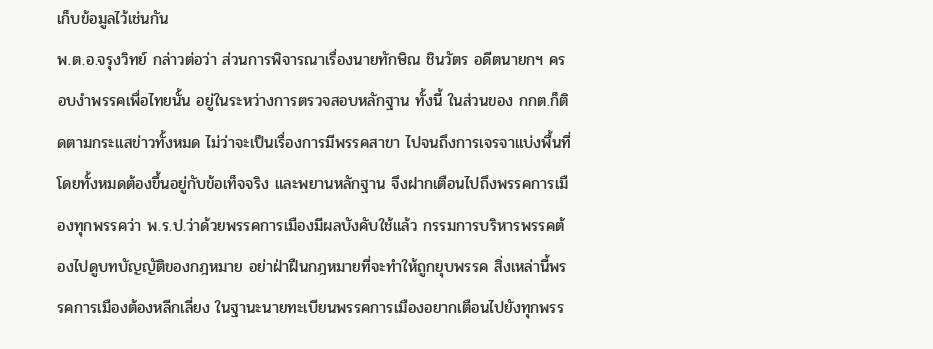เก็บข้อมูลไว้เช่นกัน
พ.ต.อ.จรุงวิทย์ กล่าวต่อว่า ส่วนการพิจารณาเรื่องนายทักษิณ ชินวัตร อดีตนายกฯ ครอบงำพรรคเพื่อไทยนั้น อยู่ในระหว่างการตรวจสอบหลักฐาน ทั้งนี้ ในส่วนของ กกต.ก็ติดตามกระแสข่าวทั้งหมด ไม่ว่าจะเป็นเรื่องการมีพรรคสาขา ไปจนถึงการเจรจาแบ่งพื้นที่ โดยทั้งหมดต้องขึ้นอยู่กับข้อเท็จจริง และพยานหลักฐาน จึงฝากเตือนไปถึงพรรคการเมืองทุกพรรคว่า พ.ร.ป.ว่าด้วยพรรคการเมืองมีผลบังคับใช้แล้ว กรรมการบริหารพรรคต้องไปดูบทบัญญัติของกฎหมาย อย่าฝ่าฝืนกฎหมายที่จะทำให้ถูกยุบพรรค สิ่งเหล่านี้พรรคการเมืองต้องหลีกเลี่ยง ในฐานะนายทะเบียนพรรคการเมืองอยากเตือนไปยังทุกพรร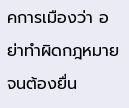คการเมืองว่า อย่าทำผิดกฎหมายจนต้องยื่น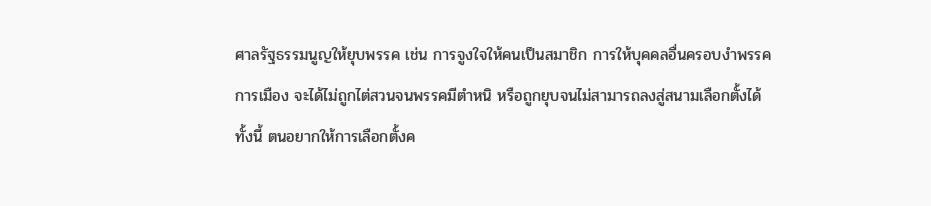ศาลรัฐธรรมนูญให้ยุบพรรค เช่น การจูงใจให้คนเป็นสมาชิก การให้บุคคลอื่นครอบงำพรรคการเมือง จะได้ไม่ถูกไต่สวนจนพรรคมีตำหนิ หรือถูกยุบจนไม่สามารถลงสู่สนามเลือกตั้งได้ ทั้งนี้ ตนอยากให้การเลือกตั้งค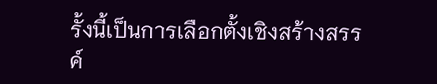รั้งนี้เป็นการเลือกตั้งเชิงสร้างสรรค์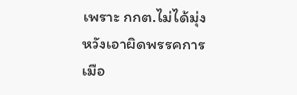เพราะ กกต.ไม่ได้มุ่งหวังเอาผิดพรรคการเมือ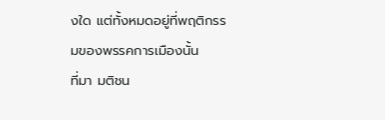งใด แต่ทั้งหมดอยู่ที่พฤติกรรมของพรรคการเมืองนั้น
ที่มา มติชน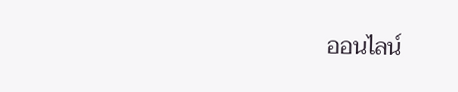ออนไลน์